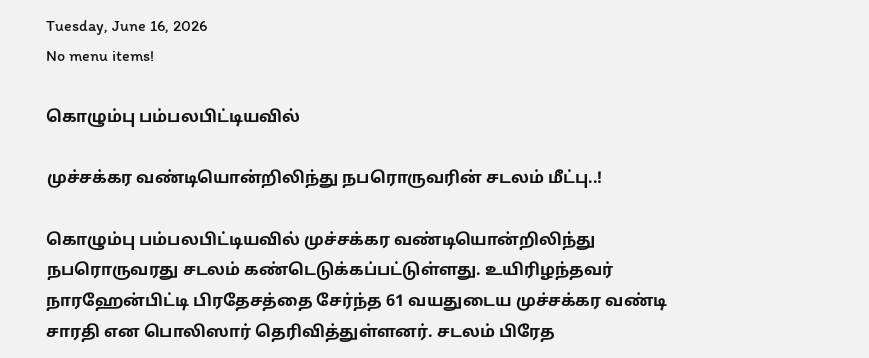Tuesday, June 16, 2026
No menu items!

கொழும்பு பம்பலபிட்டியவில்

முச்சக்கர வண்டியொன்றிலிந்து நபரொருவரின் சடலம் மீட்பு..!

கொழும்பு பம்பலபிட்டியவில் முச்சக்கர வண்டியொன்றிலிந்து நபரொருவரது சடலம் கண்டெடுக்கப்பட்டுள்ளது. உயிரிழந்தவர் நாரஹேன்பிட்டி பிரதேசத்தை சேர்ந்த 61 வயதுடைய முச்சக்கர வண்டி சாரதி என பொலிஸார் தெரிவித்துள்ளனர். சடலம் பிரேத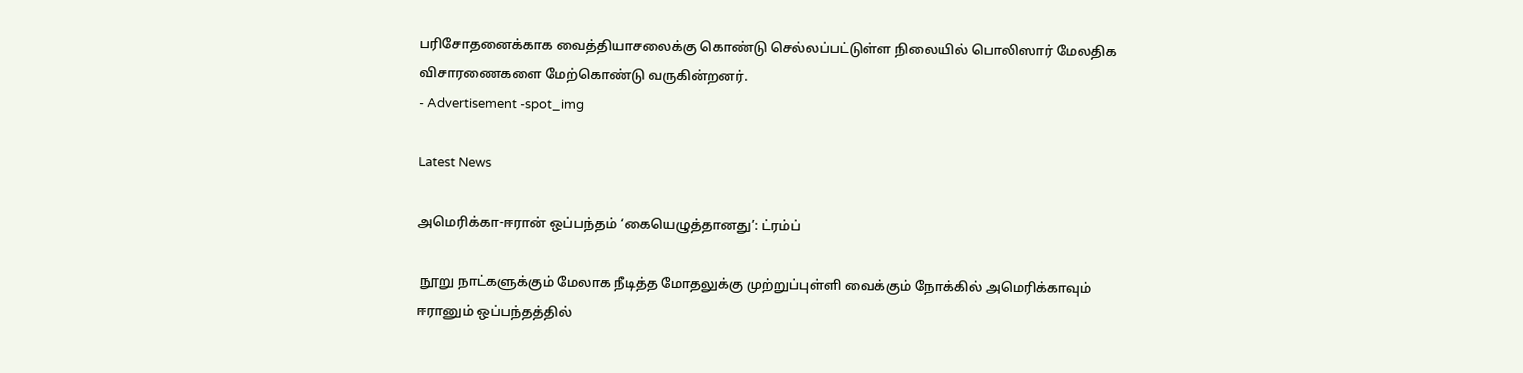பரிசோதனைக்காக வைத்தியாசலைக்கு கொண்டு செல்லப்பட்டுள்ள நிலையில் பொலிஸார் மேலதிக விசாரணைகளை மேற்கொண்டு வருகின்றனர்.
- Advertisement -spot_img

Latest News

அமெரிக்கா-ஈரான் ஒப்பந்தம் ‘கையெழுத்தானது’: ட்ரம்ப்

 நூறு நாட்களுக்கும் மேலாக நீடித்த மோதலுக்கு முற்றுப்புள்ளி வைக்கும் நோக்கில் அமெரிக்காவும் ஈரானும் ஒப்பந்தத்தில்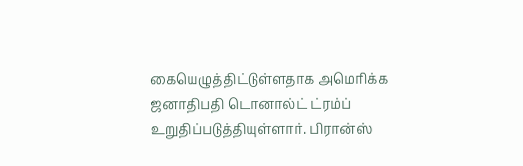கையெழுத்திட்டுள்ளதாக அமெரிக்க ஜனாதிபதி டொனால்ட் ட்ரம்ப் உறுதிப்படுத்தியுள்ளார். பிரான்ஸ்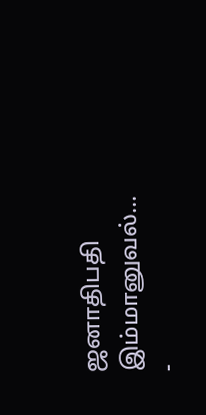ஜனாதிபதி இம்மானுவல்...
-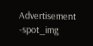Advertisement -spot_img